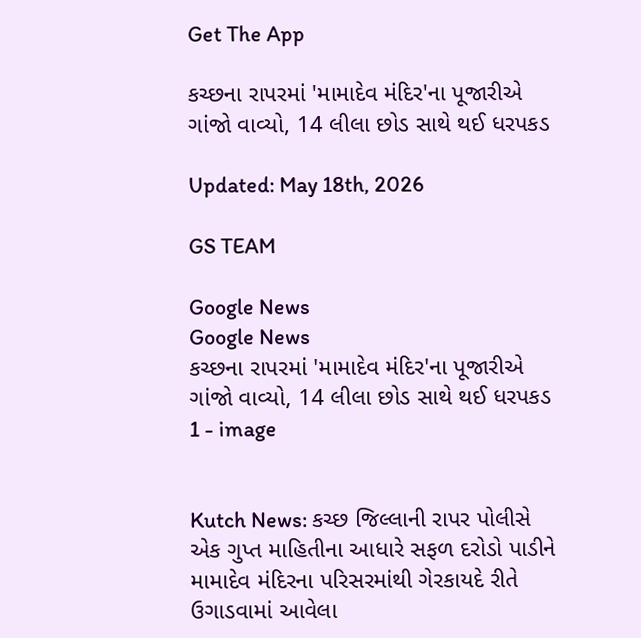Get The App

કચ્છના રાપરમાં 'મામાદેવ મંદિર'ના પૂજારીએ ગાંજો વાવ્યો, 14 લીલા છોડ સાથે થઈ ધરપકડ

Updated: May 18th, 2026

GS TEAM

Google News
Google News
કચ્છના રાપરમાં 'મામાદેવ મંદિર'ના પૂજારીએ ગાંજો વાવ્યો, 14 લીલા છોડ સાથે થઈ ધરપકડ 1 - image


Kutch News: કચ્છ જિલ્લાની રાપર પોલીસે એક ગુપ્ત માહિતીના આધારે સફળ દરોડો પાડીને મામાદેવ મંદિરના પરિસરમાંથી ગેરકાયદે રીતે ઉગાડવામાં આવેલા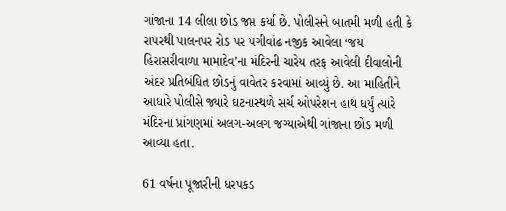ગાંજાના 14 લીલા છોડ જપ્ત કર્યા છે. પોલીસને બાતમી મળી હતી કે રાપરથી પાલનપર રોડ પર પગીવાંઢ નજીક આવેલા ‘જય હિરાસરીવાળા મામાદેવ’ના મંદિરની ચારેય તરફ આવેલી દીવાલોની અંદર પ્રતિબંધિત છોડનું વાવેતર કરવામાં આવ્યું છે. આ માહિતીને આધારે પોલીસે જ્યારે ઘટનાસ્થળે સર્ચ ઓપરેશન હાથ ધર્યું ત્યારે મંદિરના પ્રાંગણમાં અલગ-અલગ જગ્યાએથી ગાંજાના છોડ મળી આવ્યા હતા.

61 વર્ષના પૂજારીની ધરપકડ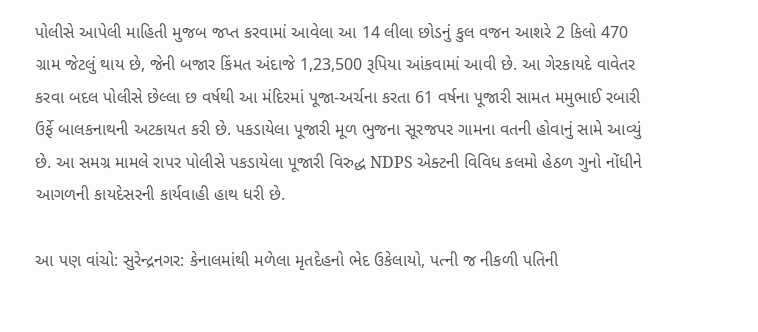પોલીસે આપેલી માહિતી મુજબ જપ્ત કરવામાં આવેલા આ 14 લીલા છોડનું કુલ વજન આશરે 2 કિલો 470 ગ્રામ જેટલું થાય છે, જેની બજાર કિંમત અંદાજે 1,23,500 રૂપિયા આંકવામાં આવી છે. આ ગેરકાયદે વાવેતર કરવા બદલ પોલીસે છેલ્લા છ વર્ષથી આ મંદિરમાં પૂજા-અર્ચના કરતા 61 વર્ષના પૂજારી સામત મમુભાઈ રબારી ઉર્ફે બાલકનાથની અટકાયત કરી છે. પકડાયેલા પૂજારી મૂળ ભુજના સૂરજપર ગામના વતની હોવાનું સામે આવ્યું છે. આ સમગ્ર મામલે રાપર પોલીસે પકડાયેલા પૂજારી વિરુદ્ધ NDPS એક્ટની વિવિધ કલમો હેઠળ ગુનો નોંધીને આગળની કાયદેસરની કાર્યવાહી હાથ ધરી છે.

આ પણ વાંચો: સુરેન્દ્રનગર: કેનાલમાંથી મળેલા મૃતદેહનો ભેદ ઉકેલાયો, પત્ની જ નીકળી પતિની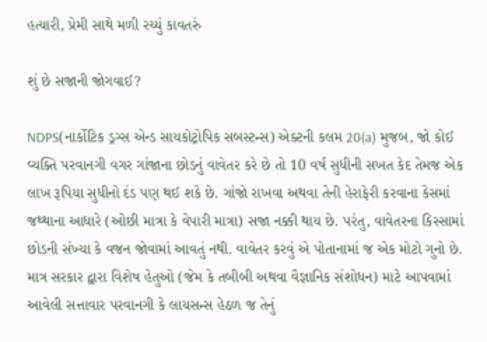હત્યારી, પ્રેમી સાથે મળી રચ્યું કાવતરું

શું છે સજાની જોગવાઈ?

NDPS(નાર્કોટિક ડ્રગ્સ એન્ડ સાયકોટ્રોપિક સબસ્ટન્સ) એક્ટની કલમ 20(a) મુજબ, જો કોઈ વ્યક્તિ પરવાનગી વગર ગાંજાના છોડનું વાવેતર કરે છે તો 10 વર્ષ સુધીની સખત કેદ તેમજ એક લાખ રૂપિયા સુધીનો દંડ પણ થઈ શકે છે. ગાંજો રાખવા અથવા તેની હેરાફેરી કરવાના કેસમાં જથ્થાના આધારે (ઓછી માત્રા કે વેપારી માત્રા) સજા નક્કી થાય છે. પરંતુ, વાવેતરના કિસ્સામાં છોડની સંખ્યા કે વજન જોવામાં આવતું નથી. વાવેતર કરવું એ પોતાનામાં જ એક મોટો ગુનો છે. માત્ર સરકાર દ્વારા વિશેષ હેતુઓ (જેમ કે તબીબી અથવા વૈજ્ઞાનિક સંશોધન) માટે આપવામાં આવેલી સત્તાવાર પરવાનગી કે લાયસન્સ હેઠળ જ તેનું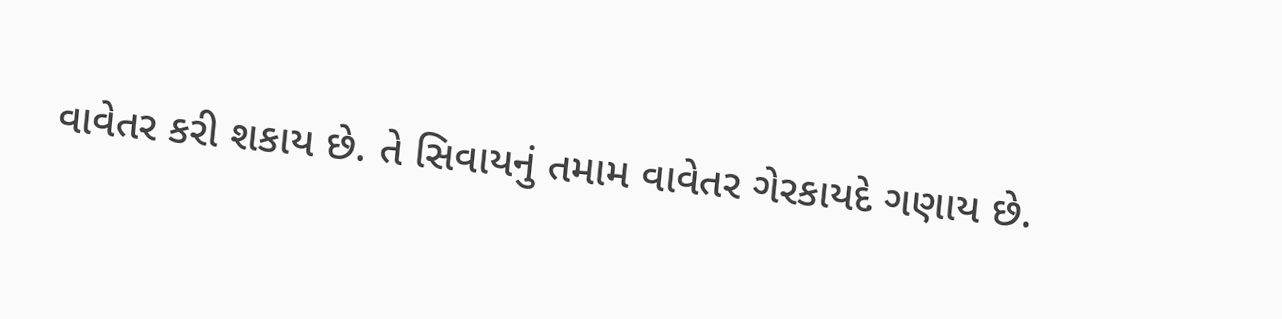વાવેતર કરી શકાય છે. તે સિવાયનું તમામ વાવેતર ગેરકાયદે ગણાય છે.